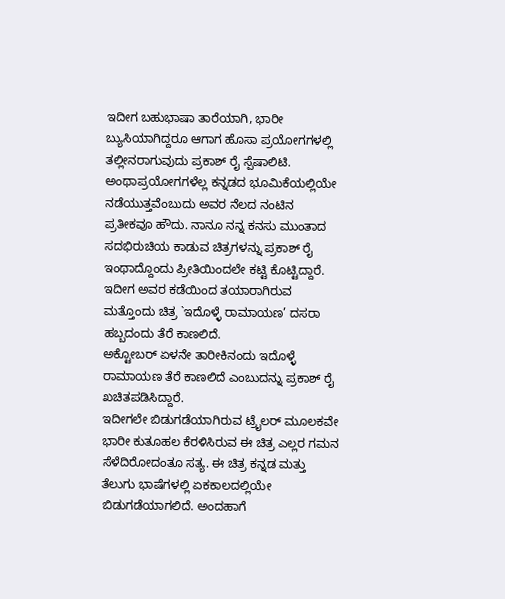ಇದೀಗ ಬಹುಭಾಷಾ ತಾರೆಯಾಗಿ, ಭಾರೀ ಬ್ಯುಸಿಯಾಗಿದ್ದರೂ ಆಗಾಗ ಹೊಸಾ ಪ್ರಯೋಗಗಳಲ್ಲಿ ತಲ್ಲೀನರಾಗುವುದು ಪ್ರಕಾಶ್ ರೈ ಸ್ಪೆಷಾಲಿಟಿ. ಅಂಥಾಪ್ರಯೋಗಗಳೆಲ್ಲ ಕನ್ನಡದ ಭೂಮಿಕೆಯಲ್ಲಿಯೇ ನಡೆಯುತ್ತವೆಂಬುದು ಅವರ ನೆಲದ ನಂಟಿನ ಪ್ರತೀಕವೂ ಹೌದು. ನಾನೂ ನನ್ನ ಕನಸು ಮುಂತಾದ ಸದಭಿರುಚಿಯ ಕಾಡುವ ಚಿತ್ರಗಳನ್ನು ಪ್ರಕಾಶ್ ರೈ ಇಂಥಾದ್ದೊಂದು ಪ್ರೀತಿಯಿಂದಲೇ ಕಟ್ಟಿ ಕೊಟ್ಟಿದ್ದಾರೆ. ಇದೀಗ ಅವರ ಕಡೆಯಿಂದ ತಯಾರಾಗಿರುವ ಮತ್ತೊಂದು ಚಿತ್ರ `ಇದೊಳ್ಳೆ ರಾಮಾಯಣ’ ದಸರಾ ಹಬ್ಬದಂದು ತೆರೆ ಕಾಣಲಿದೆ.
ಅಕ್ಟೋಬರ್ ಏಳನೇ ತಾರೀಕಿನಂದು ಇದೊಳ್ಳೆ ರಾಮಾಯಣ ತೆರೆ ಕಾಣಲಿದೆ ಎಂಬುದನ್ನು ಪ್ರಕಾಶ್ ರೈ ಖಚಿತಪಡಿಸಿದ್ದಾರೆ.
ಇದೀಗಲೇ ಬಿಡುಗಡೆಯಾಗಿರುವ ಟ್ರೈಲರ್ ಮೂಲಕವೇ ಭಾರೀ ಕುತೂಹಲ ಕೆರಳಿಸಿರುವ ಈ ಚಿತ್ರ ಎಲ್ಲರ ಗಮನ ಸೆಳೆದಿರೋದಂತೂ ಸತ್ಯ. ಈ ಚಿತ್ರ ಕನ್ನಡ ಮತ್ತು ತೆಲುಗು ಭಾಷೆಗಳಲ್ಲಿ ಏಕಕಾಲದಲ್ಲಿಯೇ ಬಿಡುಗಡೆಯಾಗಲಿದೆ. ಅಂದಹಾಗೆ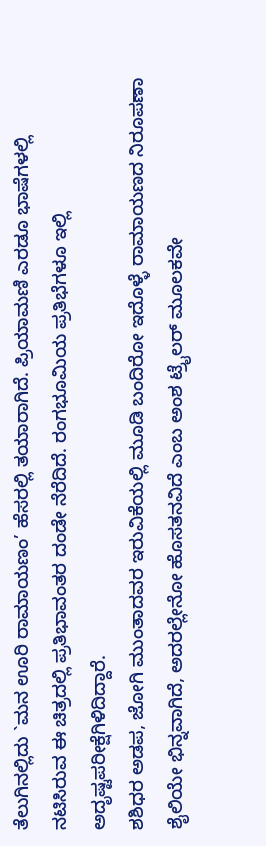ತೆಲುಗಿನಲ್ಲಿದು `ಮನ ಊರಿ ರಾಮಾಯಣಂ’ ಹೆಸರಲ್ಲಿ ತಯಾರಾಗಿದೆ. ಪ್ರಿಯಾಮಣಿ ಎರಡೂ ಭಾಷೆಗಳಲ್ಲಿ ನಟಿಸಿರುವ ಈ ಚಿತ್ರದಲ್ಲಿ ಪ್ರತಿಭಾವಂತರ ದಂಡೇ ನೆರೆದಿದೆ. ರಂಗಭೂಮಿಯ ಪ್ರತಿಭೆಗಳೂ ಇಲ್ಲಿ ಅದೃಷ್ಟಪರೀಕ್ಷೆಗಿಳಿದಿದ್ದಾರೆ.
ಶಶಿಧರ ಅಡಪ, ಜೋಗಿ ಮುಂತಾದವರ ಇರುವಿಕೆಯಲ್ಲಿ ಮೂಡಿ ಬಂದಿರೋ ಇದೊಳ್ಳೆ ರಾಮಾಯಣದ ನಿರೂಪಣಾ ಶೈಲಿಯೇ ಭಿನ್ನವಾಗಿದೆ, ಅದರಲ್ಲೇನೋ ಹೊಸತನವಿದೆ ಎಂಬ ಅಂಶ ಟ್ರೈಲರ್ ಮೂಲಕವೇ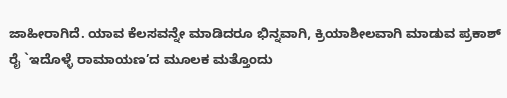ಜಾಹೀರಾಗಿದೆ. ಯಾವ ಕೆಲಸವನ್ನೇ ಮಾಡಿದರೂ ಭಿನ್ನವಾಗಿ, ಕ್ರಿಯಾಶೀಲವಾಗಿ ಮಾಡುವ ಪ್ರಕಾಶ್ ರೈ `ಇದೊಳ್ಳೆ ರಾಮಾಯಣ’ದ ಮೂಲಕ ಮತ್ತೊಂದು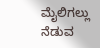ಮೈಲಿಗಲ್ಲು ನೆಡುವ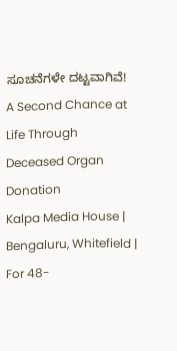ಸೂಚನೆಗಳೇ ದಟ್ಟವಾಗಿವೆ!
A Second Chance at Life Through Deceased Organ Donation
Kalpa Media House | Bengaluru, Whitefield | For 48-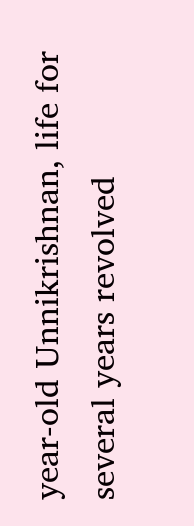year-old Unnikrishnan, life for several years revolved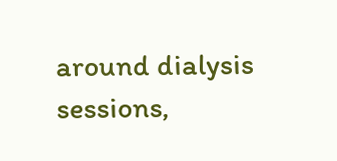around dialysis sessions,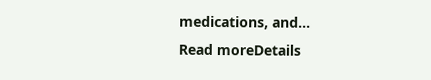medications, and...
Read moreDetails